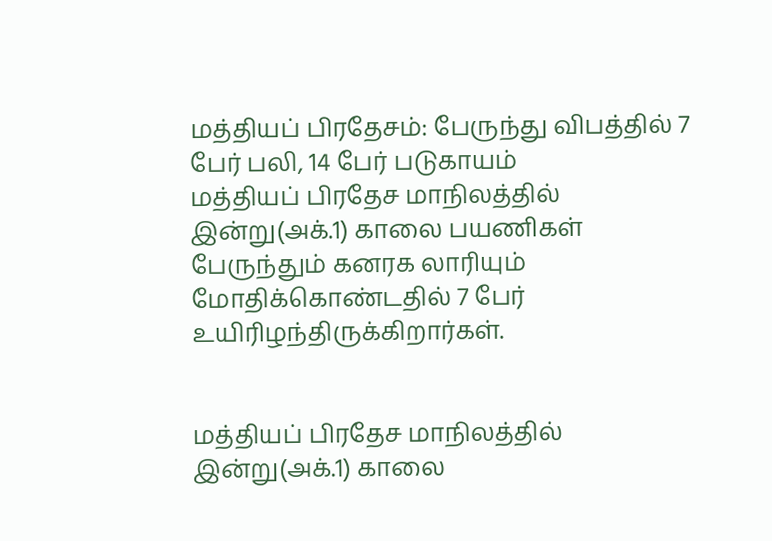மத்தியப் பிரதேசம்: பேருந்து விபத்தில் 7 பேர் பலி, 14 பேர் படுகாயம்
மத்தியப் பிரதேச மாநிலத்தில் இன்று(அக்.1) காலை பயணிகள் பேருந்தும் கனரக லாரியும் மோதிக்கொண்டதில் 7 பேர் உயிரிழந்திருக்கிறார்கள்.


மத்தியப் பிரதேச மாநிலத்தில் இன்று(அக்.1) காலை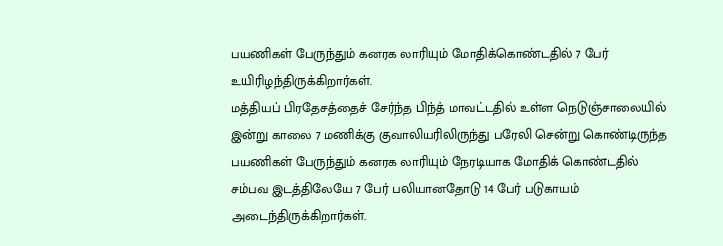பயணிகள் பேருந்தும் கனரக லாரியும் மோதிக்கொண்டதில் 7 பேர் உயிரிழந்திருக்கிறார்கள்.
மத்தியப் பிரதேசத்தைச் சேர்ந்த பிந்த் மாவட்டதில் உள்ள நெடுஞ்சாலையில் இன்று காலை 7 மணிக்கு குவாலியரிலிருந்து பரேலி சென்று கொண்டிருந்த பயணிகள் பேருந்தும் கனரக லாரியும் நேரடியாக மோதிக் கொண்டதில் சம்பவ இடத்திலேயே 7 பேர் பலியானதோடு 14 பேர் படுகாயம் அடைந்திருக்கிறார்கள்.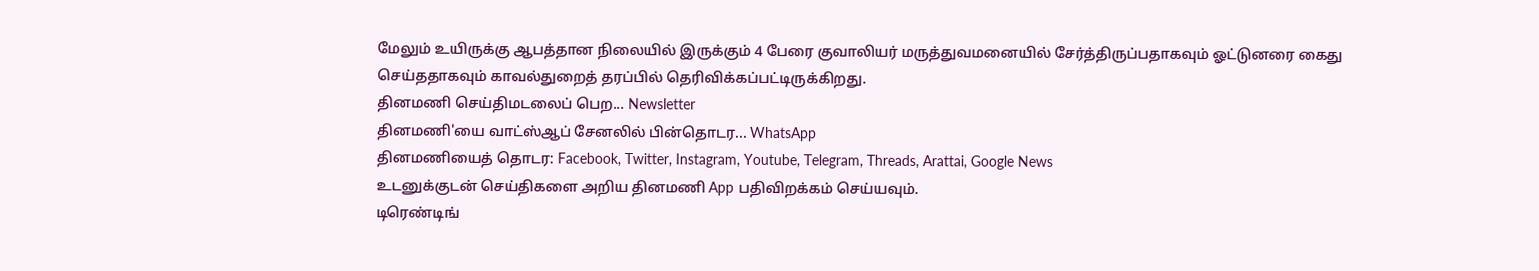மேலும் உயிருக்கு ஆபத்தான நிலையில் இருக்கும் 4 பேரை குவாலியர் மருத்துவமனையில் சேர்த்திருப்பதாகவும் ஓட்டுனரை கைது செய்ததாகவும் காவல்துறைத் தரப்பில் தெரிவிக்கப்பட்டிருக்கிறது.
தினமணி செய்திமடலைப் பெற... Newsletter
தினமணி'யை வாட்ஸ்ஆப் சேனலில் பின்தொடர... WhatsApp
தினமணியைத் தொடர: Facebook, Twitter, Instagram, Youtube, Telegram, Threads, Arattai, Google News
உடனுக்குடன் செய்திகளை அறிய தினமணி App பதிவிறக்கம் செய்யவும்.
டிரெண்டிங்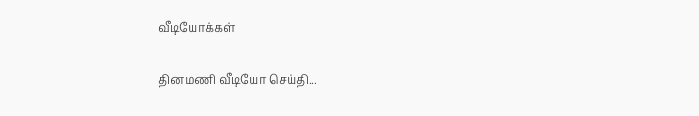வீடியோக்கள்

தினமணி வீடியோ செய்தி...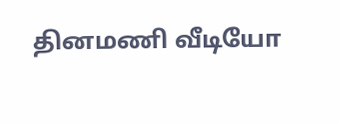தினமணி வீடியோ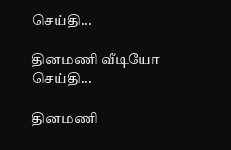செய்தி...

தினமணி வீடியோ செய்தி...

தினமணி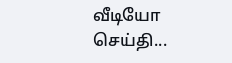வீடியோ செய்தி...